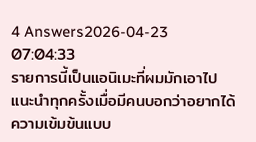4 Answers2026-04-23 07:04:33
รายการนี้เป็นแอนิเมะที่ผมมักเอาไปแนะนำทุกครั้งเมื่อมีคนบอกว่าอยากได้ความเข้มข้นแบบ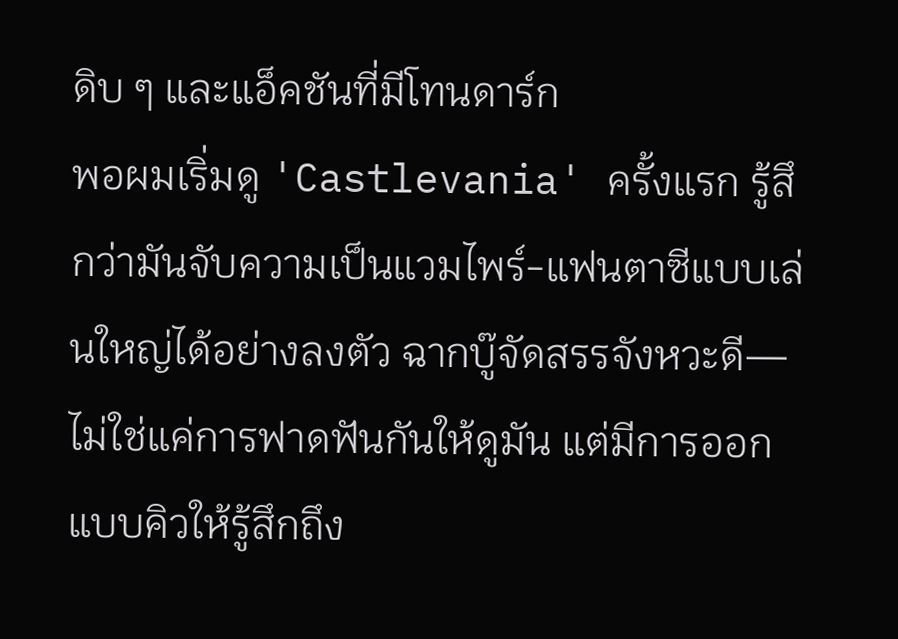ดิบ ๆ และแอ็คชันที่มีโทนดาร์ก
พอผมเริ่มดู 'Castlevania' ครั้งแรก รู้สึกว่ามันจับความเป็นแวมไพร์-แฟนตาซีแบบเล่นใหญ่ได้อย่างลงตัว ฉากบู๊จัดสรรจังหวะดี—ไม่ใช่แค่การฟาดฟันกันให้ดูมัน แต่มีการออกแบบคิวให้รู้สึกถึง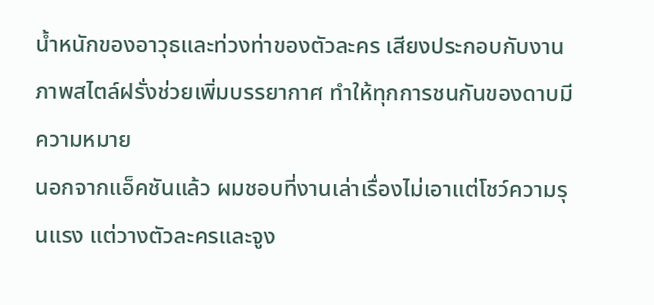น้ำหนักของอาวุธและท่วงท่าของตัวละคร เสียงประกอบกับงานภาพสไตล์ฝรั่งช่วยเพิ่มบรรยากาศ ทำให้ทุกการชนกันของดาบมีความหมาย
นอกจากแอ็คชันแล้ว ผมชอบที่งานเล่าเรื่องไม่เอาแต่โชว์ความรุนแรง แต่วางตัวละครและจูง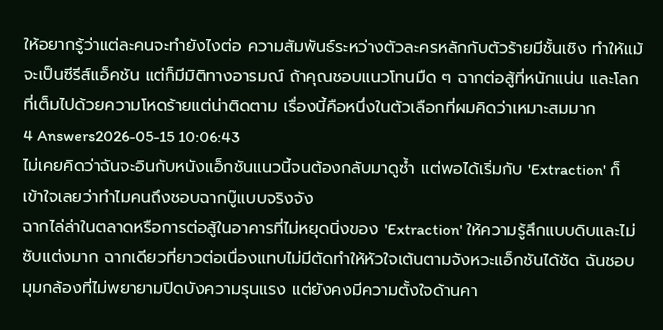ให้อยากรู้ว่าแต่ละคนจะทำยังไงต่อ ความสัมพันธ์ระหว่างตัวละครหลักกับตัวร้ายมีชั้นเชิง ทำให้แม้จะเป็นซีรีส์แอ็คชัน แต่ก็มีมิติทางอารมณ์ ถ้าคุณชอบแนวโทนมืด ๆ ฉากต่อสู้ที่หนักแน่น และโลกที่เต็มไปด้วยความโหดร้ายแต่น่าติดตาม เรื่องนี้คือหนึ่งในตัวเลือกที่ผมคิดว่าเหมาะสมมาก
4 Answers2026-05-15 10:06:43
ไม่เคยคิดว่าฉันจะอินกับหนังแอ็กชันแนวนี้จนต้องกลับมาดูซ้ำ แต่พอได้เริ่มกับ 'Extraction' ก็เข้าใจเลยว่าทำไมคนถึงชอบฉากบู๊แบบจริงจัง
ฉากไล่ล่าในตลาดหรือการต่อสู้ในอาคารที่ไม่หยุดนิ่งของ 'Extraction' ให้ความรู้สึกแบบดิบและไม่ซับแต่งมาก ฉากเดียวที่ยาวต่อเนื่องแทบไม่มีตัดทำให้หัวใจเต้นตามจังหวะแอ็กชันได้ชัด ฉันชอบมุมกล้องที่ไม่พยายามปิดบังความรุนแรง แต่ยังคงมีความตั้งใจด้านคา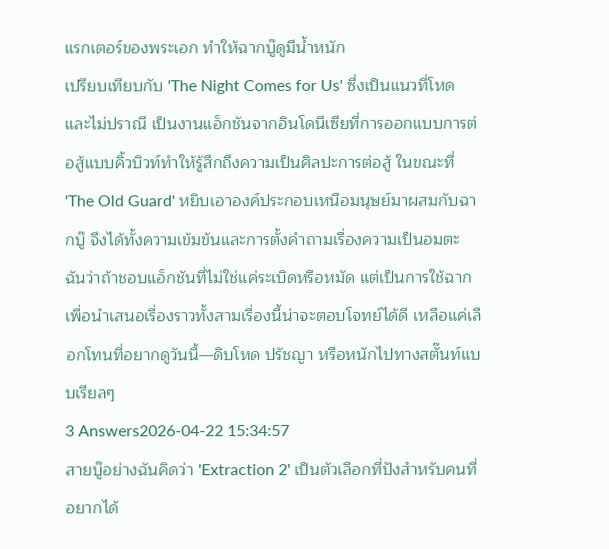แรกเตอร์ของพระเอก ทำให้ฉากบู๊ดูมีน้ำหนัก
เปรียบเทียบกับ 'The Night Comes for Us' ซึ่งเป็นแนวที่โหดและไม่ปราณี เป็นงานแอ็กชันจากอินโดนีเซียที่การออกแบบการต่อสู้แบบคิ้วบิวท์ทำให้รู้สึกถึงความเป็นศิลปะการต่อสู้ ในขณะที่ 'The Old Guard' หยิบเอาองค์ประกอบเหนือมนุษย์มาผสมกับฉากบู๊ จึงได้ทั้งความเข้มข้นและการตั้งคำถามเรื่องความเป็นอมตะ ฉันว่าถ้าชอบแอ็กชันที่ไม่ใช่แค่ระเบิดหรือหมัด แต่เป็นการใช้ฉากเพื่อนำเสนอเรื่องราวทั้งสามเรื่องนี้น่าจะตอบโจทย์ได้ดี เหลือแค่เลือกโทนที่อยากดูวันนี้—ดิบโหด ปรัชญา หรือหนักไปทางสตั๊นท์แบบเรียลๆ
3 Answers2026-04-22 15:34:57
สายบู๊อย่างฉันคิดว่า 'Extraction 2' เป็นตัวเลือกที่ปังสำหรับคนที่อยากได้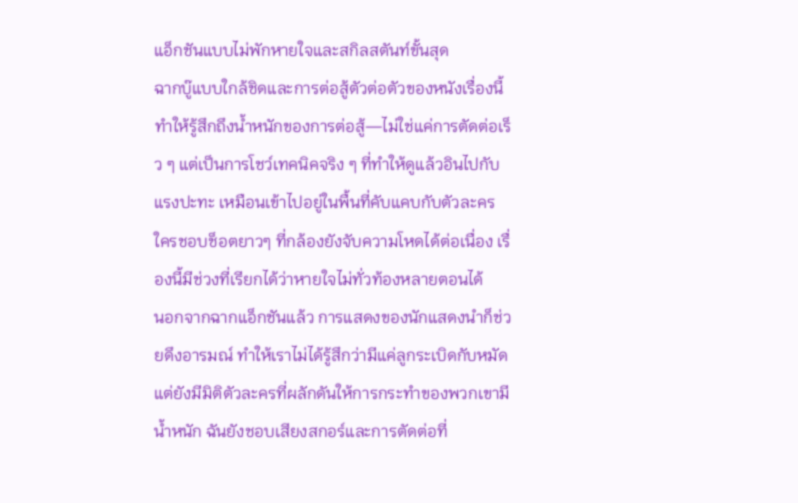แอ็กชันแบบไม่พักหายใจและสกิลสตันท์ขั้นสุด
ฉากบู๊แบบใกล้ชิดและการต่อสู้ตัวต่อตัวของหนังเรื่องนี้ทำให้รู้สึกถึงน้ำหนักของการต่อสู้—ไม่ใช่แค่การตัดต่อเร็ว ๆ แต่เป็นการโชว์เทคนิคจริง ๆ ที่ทำให้ดูแล้วอินไปกับแรงปะทะ เหมือนเข้าไปอยู่ในพื้นที่คับแคบกับตัวละคร ใครชอบช็อตยาวๆ ที่กล้องยังจับความโหดได้ต่อเนื่อง เรื่องนี้มีช่วงที่เรียกได้ว่าหายใจไม่ทั่วท้องหลายตอนได้
นอกจากฉากแอ็กชันแล้ว การแสดงของนักแสดงนำก็ช่วยดึงอารมณ์ ทำให้เราไม่ได้รู้สึกว่ามีแค่ลูกระเบิดกับหมัด แต่ยังมีมิติตัวละครที่ผลักดันให้การกระทำของพวกเขามีน้ำหนัก ฉันยังชอบเสียงสกอร์และการตัดต่อที่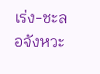เร่ง-ชะลอจังหวะ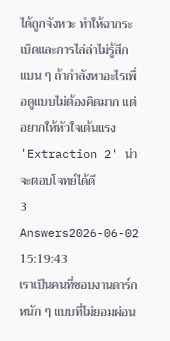ได้ถูกจังหวะ ทำให้ฉากระเบิดและการไล่ล่าไม่รู้สึกแบน ๆ ถ้ากำลังหาอะไรเพื่อดูแบบไม่ต้องคิดมาก แต่อยากให้หัวใจเต้นแรง 'Extraction 2' น่าจะตอบโจทย์ได้ดี
3 Answers2026-06-02 15:19:43
เราเป็นคนที่ชอบงานดาร์กหนัก ๆ แบบที่ไม่ยอมผ่อน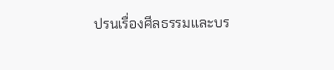ปรนเรื่องศีลธรรมและบร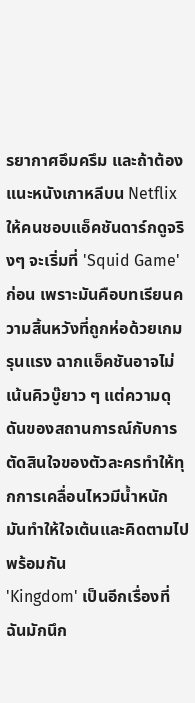รยากาศอึมครึม และถ้าต้องแนะหนังเกาหลีบน Netflix ให้คนชอบแอ็คชันดาร์กดูจริงๆ จะเริ่มที่ 'Squid Game' ก่อน เพราะมันคือบทเรียนความสิ้นหวังที่ถูกห่อด้วยเกมรุนแรง ฉากแอ็คชันอาจไม่เน้นคิวบู๊ยาว ๆ แต่ความดุดันของสถานการณ์กับการตัดสินใจของตัวละครทำให้ทุกการเคลื่อนไหวมีน้ำหนัก มันทำให้ใจเต้นและคิดตามไปพร้อมกัน
'Kingdom' เป็นอีกเรื่องที่ฉันมักนึก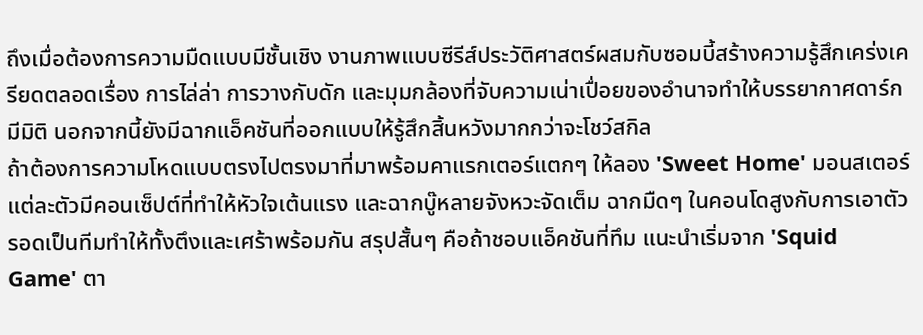ถึงเมื่อต้องการความมืดแบบมีชั้นเชิง งานภาพแบบซีรีส์ประวัติศาสตร์ผสมกับซอมบี้สร้างความรู้สึกเคร่งเครียดตลอดเรื่อง การไล่ล่า การวางกับดัก และมุมกล้องที่จับความเน่าเปื่อยของอำนาจทำให้บรรยากาศดาร์กมีมิติ นอกจากนี้ยังมีฉากแอ็คชันที่ออกแบบให้รู้สึกสิ้นหวังมากกว่าจะโชว์สกิล
ถ้าต้องการความโหดแบบตรงไปตรงมาที่มาพร้อมคาแรกเตอร์แตกๆ ให้ลอง 'Sweet Home' มอนสเตอร์แต่ละตัวมีคอนเซ็ปต์ที่ทำให้หัวใจเต้นแรง และฉากบู๊หลายจังหวะจัดเต็ม ฉากมืดๆ ในคอนโดสูงกับการเอาตัวรอดเป็นทีมทำให้ทั้งตึงและเศร้าพร้อมกัน สรุปสั้นๆ คือถ้าชอบแอ็คชันที่ทึม แนะนำเริ่มจาก 'Squid Game' ตา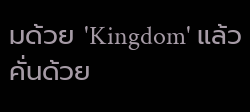มด้วย 'Kingdom' แล้วคั่นด้วย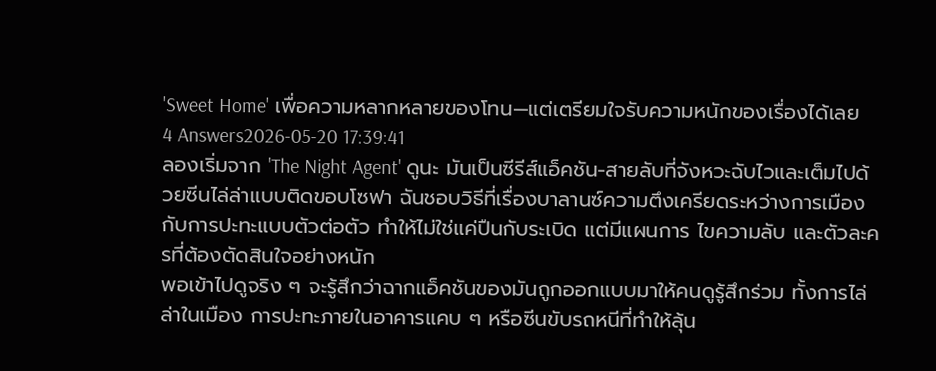'Sweet Home' เพื่อความหลากหลายของโทน—แต่เตรียมใจรับความหนักของเรื่องได้เลย
4 Answers2026-05-20 17:39:41
ลองเริ่มจาก 'The Night Agent' ดูนะ มันเป็นซีรีส์แอ็คชัน-สายลับที่จังหวะฉับไวและเต็มไปด้วยซีนไล่ล่าแบบติดขอบโซฟา ฉันชอบวิธีที่เรื่องบาลานซ์ความตึงเครียดระหว่างการเมืองกับการปะทะแบบตัวต่อตัว ทำให้ไม่ใช่แค่ปืนกับระเบิด แต่มีแผนการ ไขความลับ และตัวละครที่ต้องตัดสินใจอย่างหนัก
พอเข้าไปดูจริง ๆ จะรู้สึกว่าฉากแอ็คชันของมันถูกออกแบบมาให้คนดูรู้สึกร่วม ทั้งการไล่ล่าในเมือง การปะทะภายในอาคารแคบ ๆ หรือซีนขับรถหนีที่ทำให้ลุ้น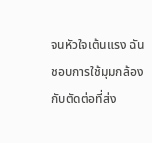จนหัวใจเต้นแรง ฉันชอบการใช้มุมกล้องกับตัดต่อที่ส่ง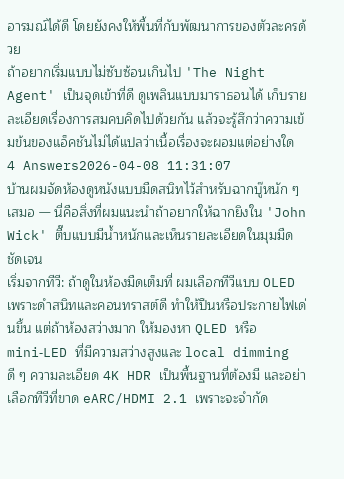อารมณ์ได้ดี โดยยังคงให้พื้นที่กับพัฒนาการของตัวละครด้วย
ถ้าอยากเริ่มแบบไม่ซับซ้อนเกินไป 'The Night Agent' เป็นจุดเข้าที่ดี ดูเพลินแบบมาราธอนได้ เก็บรายละเอียดเรื่องการสมคบคิดไปด้วยกัน แล้วจะรู้สึกว่าความเข้มข้นของแอ็คชันไม่ได้แปลว่าเนื้อเรื่องจะผอมแต่อย่างใด
4 Answers2026-04-08 11:31:07
บ้านผมจัดห้องดูหนังแบบมืดสนิทไว้สำหรับฉากบู๊หนัก ๆ เสมอ — นี่คือสิ่งที่ผมแนะนำถ้าอยากให้ฉากยิงใน 'John Wick' ตื๊บแบบมีน้ำหนักและเห็นรายละเอียดในมุมมืดชัดเจน
เริ่มจากทีวี: ถ้าดูในห้องมืดเต็มที่ ผมเลือกทีวีแบบ OLED เพราะดำสนิทและคอนทราสต์ดี ทำให้ปืนหรือประกายไฟเด่นขึ้น แต่ถ้าห้องสว่างมาก ให้มองหา QLED หรือ mini‑LED ที่มีความสว่างสูงและ local dimming ดี ๆ ความละเอียด 4K HDR เป็นพื้นฐานที่ต้องมี และอย่าเลือกทีวีที่ขาด eARC/HDMI 2.1 เพราะจะจำกัด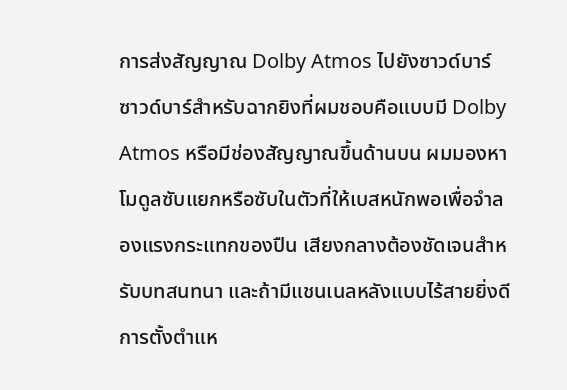การส่งสัญญาณ Dolby Atmos ไปยังซาวด์บาร์
ซาวด์บาร์สำหรับฉากยิงที่ผมชอบคือแบบมี Dolby Atmos หรือมีช่องสัญญาณขึ้นด้านบน ผมมองหาโมดูลซับแยกหรือซับในตัวที่ให้เบสหนักพอเพื่อจำลองแรงกระแทกของปืน เสียงกลางต้องชัดเจนสำหรับบทสนทนา และถ้ามีแชนเนลหลังแบบไร้สายยิ่งดี การตั้งตำแห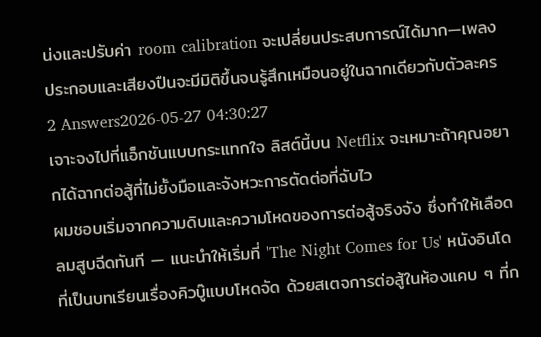น่งและปรับค่า room calibration จะเปลี่ยนประสบการณ์ได้มาก—เพลงประกอบและเสียงปืนจะมีมิติขึ้นจนรู้สึกเหมือนอยู่ในฉากเดียวกับตัวละคร
2 Answers2026-05-27 04:30:27
เจาะจงไปที่แอ็กชันแบบกระแทกใจ ลิสต์นี้บน Netflix จะเหมาะถ้าคุณอยากได้ฉากต่อสู้ที่ไม่ยั้งมือและจังหวะการตัดต่อที่ฉับไว
ผมชอบเริ่มจากความดิบและความโหดของการต่อสู้จริงจัง ซึ่งทำให้เลือดลมสูบฉีดทันที — แนะนำให้เริ่มที่ 'The Night Comes for Us' หนังอินโดที่เป็นบทเรียนเรื่องคิวบู๊แบบโหดจัด ด้วยสเตจการต่อสู้ในห้องแคบ ๆ ที่ก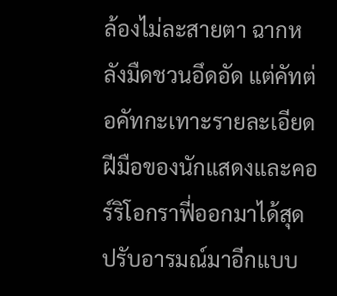ล้องไม่ละสายตา ฉากหลังมืดชวนอึดอัด แต่คัทต่อคัทกะเทาะรายละเอียดฝีมือของนักแสดงและคอร์ริโอกราฟี่ออกมาได้สุด ปรับอารมณ์มาอีกแบบ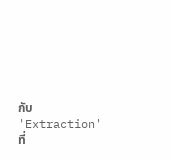กับ 'Extraction' ที่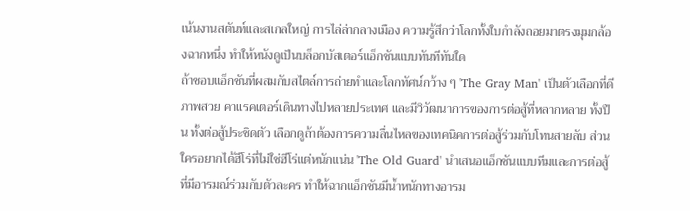เน้นงานสตันท์และสเกลใหญ่ การไล่ล่ากลางเมือง ความรู้สึกว่าโลกทั้งใบกำลังถอยมาตรงมุมกล้องฉากหนึ่ง ทำให้หนังดูเป็นบล็อกบัสเตอร์แอ็กชันแบบทันทีทันใด
ถ้าชอบแอ็กชันที่ผสมกับสไตล์การถ่ายทำและโลกทัศน์กว้าง ๆ 'The Gray Man' เป็นตัวเลือกที่ดี ภาพสวย คาแรคเตอร์เดินทางไปหลายประเทศ และมีวิวัฒนาการของการต่อสู้ที่หลากหลาย ทั้งปืน ทั้งต่อสู้ประชิดตัว เลือกดูถ้าต้องการความลื่นไหลของเทคนิคการต่อสู้ร่วมกับโทนสายลับ ส่วนใครอยากได้ฮีโร่ที่ไม่ใช่ฮีโร่แต่หนักแน่น 'The Old Guard' นำเสนอแอ็กชันแบบทีมและการต่อสู้ที่มีอารมณ์ร่วมกับตัวละคร ทำให้ฉากแอ็กชันมีน้ำหนักทางอารม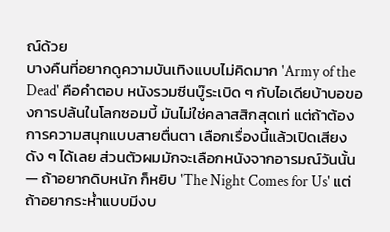ณ์ด้วย
บางคืนที่อยากดูความบันเทิงแบบไม่คิดมาก 'Army of the Dead' คือคำตอบ หนังรวมซีนบู๊ระเบิด ๆ กับไอเดียบ้าบอของการปล้นในโลกซอมบี้ มันไม่ใช่คลาสสิกสุดเท่ แต่ถ้าต้องการความสนุกแบบสายตื่นตา เลือกเรื่องนี้แล้วเปิดเสียงดัง ๆ ได้เลย ส่วนตัวผมมักจะเลือกหนังจากอารมณ์วันนั้น — ถ้าอยากดิบหนัก ก็หยิบ 'The Night Comes for Us' แต่ถ้าอยากระห่ำแบบมีงบ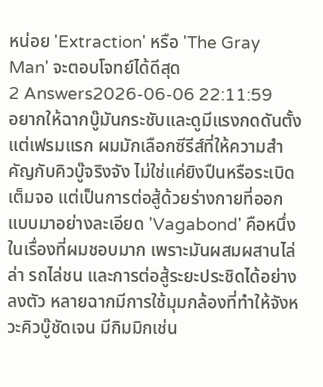หน่อย 'Extraction' หรือ 'The Gray Man' จะตอบโจทย์ได้ดีสุด
2 Answers2026-06-06 22:11:59
อยากให้ฉากบู๊มันกระชับและดูมีแรงกดดันตั้งแต่เฟรมแรก ผมมักเลือกซีรีส์ที่ให้ความสำคัญกับคิวบู๊จริงจัง ไม่ใช่แค่ยิงปืนหรือระเบิดเต็มจอ แต่เป็นการต่อสู้ด้วยร่างกายที่ออกแบบมาอย่างละเอียด 'Vagabond' คือหนึ่งในเรื่องที่ผมชอบมาก เพราะมันผสมผสานไล่ล่า รถไล่ชน และการต่อสู้ระยะประชิดได้อย่างลงตัว หลายฉากมีการใช้มุมกล้องที่ทำให้จังหวะคิวบู๊ชัดเจน มีกิมมิกเช่น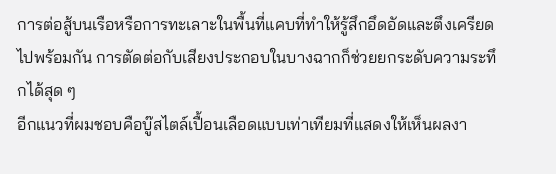การต่อสู้บนเรือหรือการทะเลาะในพื้นที่แคบที่ทำให้รู้สึกอึดอัดและตึงเครียดไปพร้อมกัน การตัดต่อกับเสียงประกอบในบางฉากก็ช่วยยกระดับความระทึกได้สุด ๆ
อีกแนวที่ผมชอบคือบู๊สไตล์เปื้อนเลือดแบบเท่าเทียมที่แสดงให้เห็นผลงา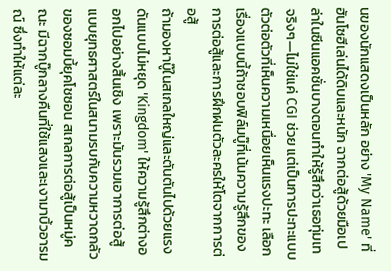นของนักแสดงเป็นหลัก อย่าง 'My Name' ที่ฮันโซฮีเล่นได้ดิบและหนัก ฉากต่อสู้ด้วยมือเปล่าในซีนแอคชั่นบางตอนทำให้รู้สึกว่าเธอทุ่มเทจริงๆ—ไม่ใช่แค่ CGI ช่วย แต่เป็นการปะทะแบบตัวต่อตัวที่เห็นความเหนื่อยเห็นแรงปะทะ เลือกเรื่องแบบนี้ถ้าชอบฟิล์มบู๊ที่เน้นความรู้สึกของการต่อสู้และการฝึกฝนตัวละครให้โตจากการต่อสู้
ถ้ามองหาบู๊ในสเกลใหญ่และตันตันไปด้วยแรงดันแบบไม่หยุด 'Kingdom' ให้ความรู้สึกต่างออกไปอย่างสิ้นเชิง เพราะมันรวมเอาการต่อสู้แบบยุทธศาสตร์ในสนามรบกับความหวาดกลัวของซอมบี้ยุคโชซอน สเกลการต่อสู้เป็นหมู่คณะ มีฉากบู๊กลางคืนที่ใช้แสงและเงามาบิ้วอารมณ์ ซึ่งทำให้แต่ละ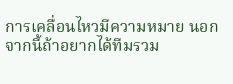การเคลื่อนไหวมีความหมาย นอกจากนี้ถ้าอยากได้ทีมรวม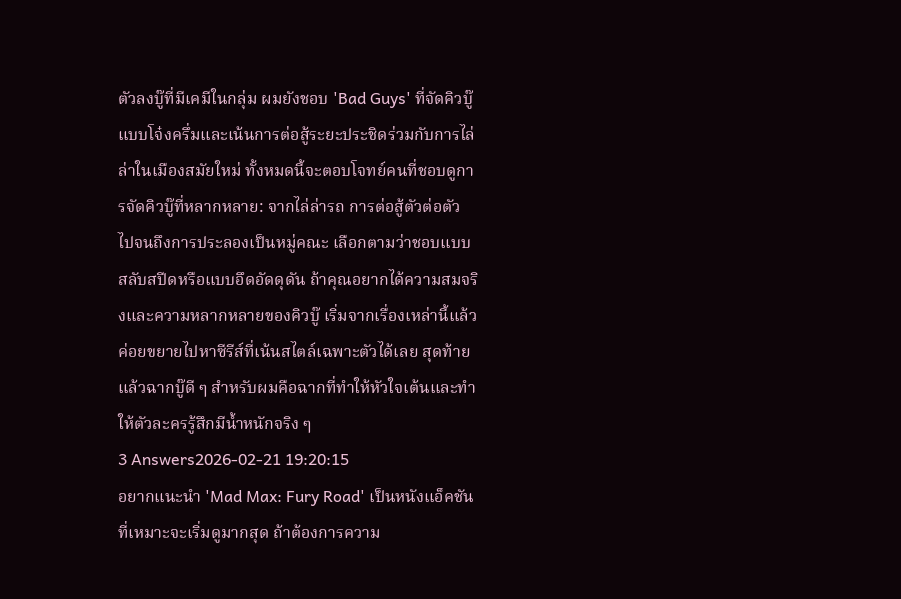ตัวลงบู๊ที่มีเคมีในกลุ่ม ผมยังชอบ 'Bad Guys' ที่จัดคิวบู๊แบบโจ๋งครึ่มและเน้นการต่อสู้ระยะประชิดร่วมกับการไล่ล่าในเมืองสมัยใหม่ ทั้งหมดนี้จะตอบโจทย์คนที่ชอบดูการจัดคิวบู๊ที่หลากหลาย: จากไล่ล่ารถ การต่อสู้ตัวต่อตัว ไปจนถึงการประลองเป็นหมู่คณะ เลือกตามว่าชอบแบบสลับสปีดหรือแบบอึดอัดดุดัน ถ้าคุณอยากได้ความสมจริงและความหลากหลายของคิวบู๊ เริ่มจากเรื่องเหล่านี้แล้วค่อยขยายไปหาซีรีส์ที่เน้นสไตล์เฉพาะตัวได้เลย สุดท้ายแล้วฉากบู๊ดี ๆ สำหรับผมคือฉากที่ทำให้หัวใจเต้นและทำให้ตัวละครรู้สึกมีน้ำหนักจริง ๆ
3 Answers2026-02-21 19:20:15
อยากแนะนำ 'Mad Max: Fury Road' เป็นหนังแอ็คชันที่เหมาะจะเริ่มดูมากสุด ถ้าต้องการความ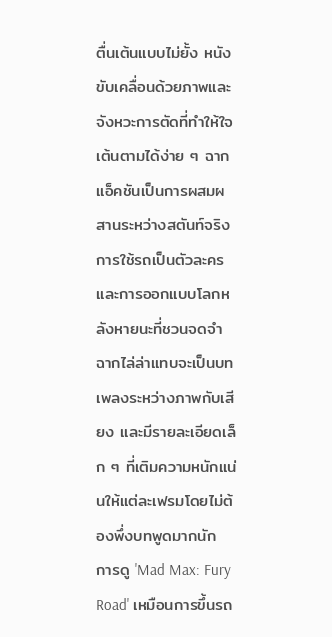ตื่นเต้นแบบไม่ยั้ง หนังขับเคลื่อนด้วยภาพและจังหวะการตัดที่ทำให้ใจเต้นตามได้ง่าย ๆ ฉากแอ็คชันเป็นการผสมผสานระหว่างสตันท์จริง การใช้รถเป็นตัวละคร และการออกแบบโลกหลังหายนะที่ชวนจดจำ ฉากไล่ล่าแทบจะเป็นบทเพลงระหว่างภาพกับเสียง และมีรายละเอียดเล็ก ๆ ที่เติมความหนักแน่นให้แต่ละเฟรมโดยไม่ต้องพึ่งบทพูดมากนัก
การดู 'Mad Max: Fury Road' เหมือนการขึ้นรถ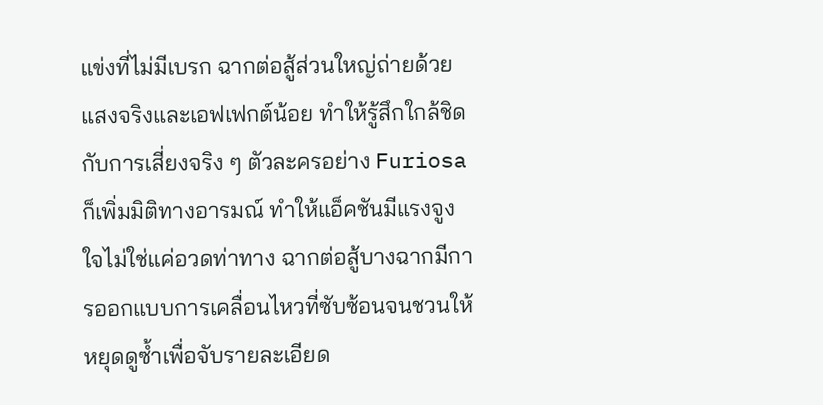แข่งที่ไม่มีเบรก ฉากต่อสู้ส่วนใหญ่ถ่ายด้วยแสงจริงและเอฟเฟกต์น้อย ทำให้รู้สึกใกล้ชิดกับการเสี่ยงจริง ๆ ตัวละครอย่าง Furiosa ก็เพิ่มมิติทางอารมณ์ ทำให้แอ็คชันมีแรงจูงใจไม่ใช่แค่อวดท่าทาง ฉากต่อสู้บางฉากมีการออกแบบการเคลื่อนไหวที่ซับซ้อนจนชวนให้หยุดดูซ้ำเพื่อจับรายละเอียด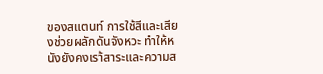ของสแตนท์ การใช้สีและเสียงช่วยผลักดันจังหวะ ทำให้หนังยังคงเรา้สาระและความส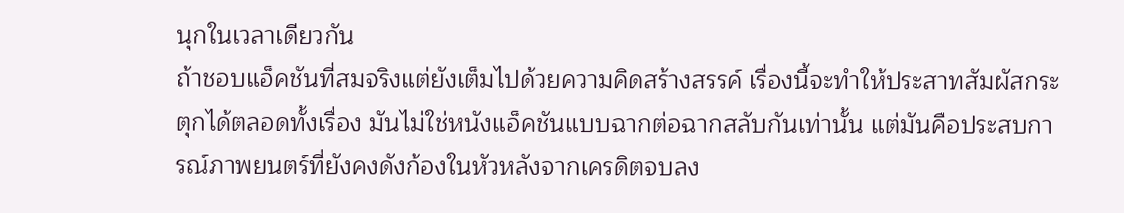นุกในเวลาเดียวกัน
ถ้าชอบแอ็คชันที่สมจริงแต่ยังเต็มไปด้วยความคิดสร้างสรรค์ เรื่องนี้จะทำให้ประสาทสัมผัสกระตุกได้ตลอดทั้งเรื่อง มันไม่ใช่หนังแอ็คชันแบบฉากต่อฉากสลับกันเท่านั้น แต่มันคือประสบการณ์ภาพยนตร์ที่ยังคงดังก้องในหัวหลังจากเครดิตจบลง